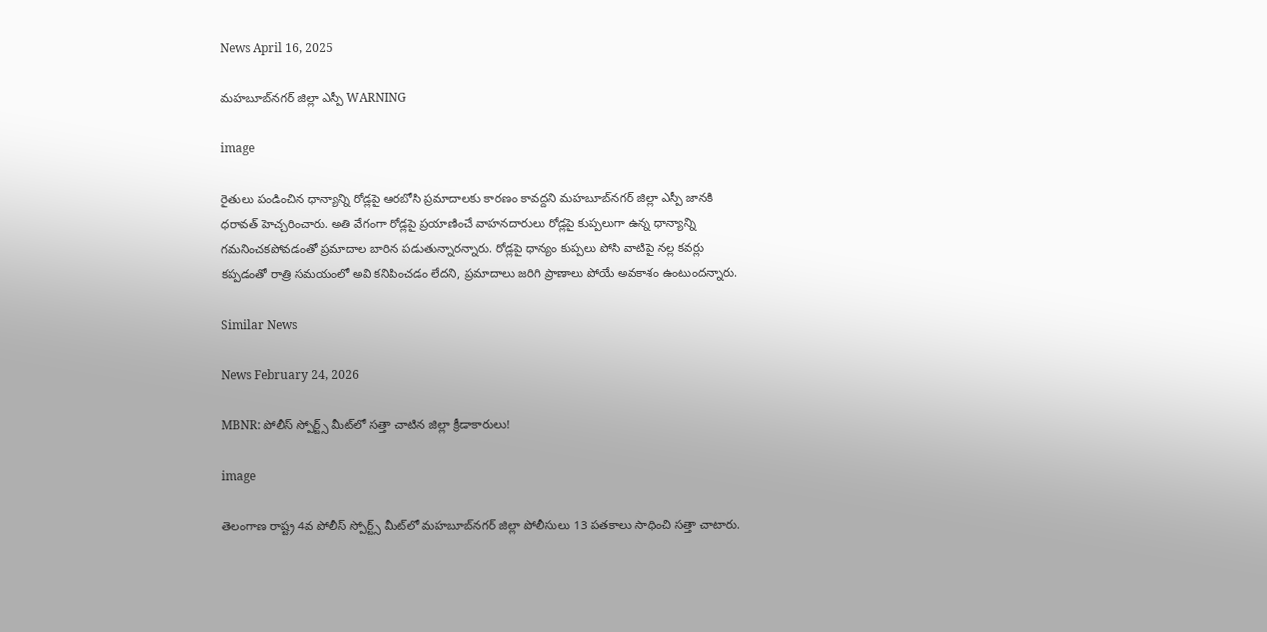News April 16, 2025

మహబూబ్‌నగర్ జిల్లా ఎస్పీ WARNING

image

రైతులు పండించిన ధాన్యాన్ని రోడ్లపై ఆరబోసి ప్రమాదాలకు కారణం కావద్దని మహబూబ్‌నగర్ జిల్లా ఎస్పీ జానకి ధరావత్ హెచ్చరించారు. అతి వేగంగా రోడ్లపై ప్రయాణించే వాహనదారులు రోడ్లపై కుప్పలుగా ఉన్న ధాన్యాన్ని గమనించకపోవడంతో ప్రమాదాల బారిన పడుతున్నారన్నారు. రోడ్లపై ధాన్యం కుప్పలు పోసి వాటిపై నల్ల కవర్లు కప్పడంతో రాత్రి సమయంలో అవి కనిపించడం లేదని, ప్రమాదాలు జరిగి ప్రాణాలు పోయే అవకాశం ఉంటుందన్నారు.

Similar News

News February 24, 2026

MBNR: పోలీస్ స్పోర్ట్స్ మీట్‌లో సత్తా చాటిన జిల్లా క్రీడాకారులు!

image

తెలంగాణ రాష్ట్ర 4వ పోలీస్ స్పోర్ట్స్ మీట్‌లో మహబూబ్‌నగర్ జిల్లా పోలీసులు 13 పతకాలు సాధించి సత్తా చాటారు.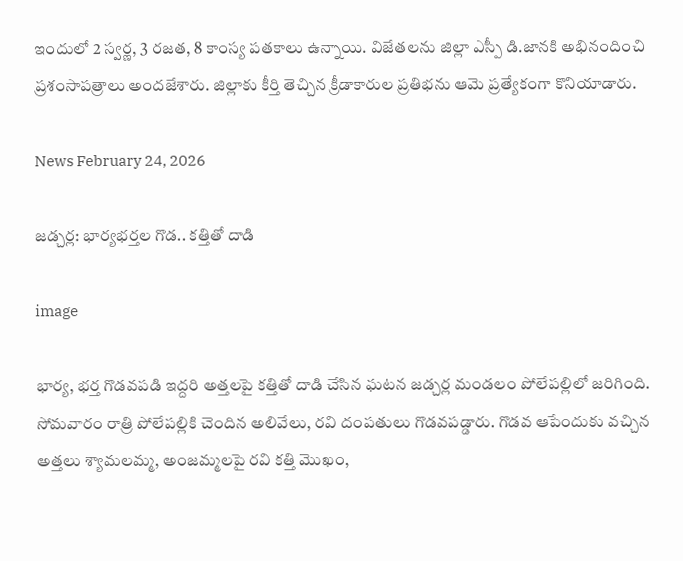ఇందులో 2 స్వర్ణ, 3 రజత, 8 కాంస్య పతకాలు ఉన్నాయి. విజేతలను జిల్లా ఎస్పీ డి.జానకి అభినందించి ప్రశంసాపత్రాలు అందజేశారు. జిల్లాకు కీర్తి తెచ్చిన క్రీడాకారుల ప్రతిభను ఆమె ప్రత్యేకంగా కొనియాడారు.

News February 24, 2026

జడ్చర్ల: భార్యభర్తల గొడ.. కత్తితో దాడి

image

భార్య, భర్త గొడవపడి ఇద్దరి అత్తలపై కత్తితో దాడి చేసిన ఘటన జడ్చర్ల మండలం పోలేపల్లిలో జరిగింది. సోమవారం రాత్రి పోలేపల్లికి చెందిన అలివేలు, రవి దంపతులు గొడవపడ్డారు. గొడవ ఆపేందుకు వచ్చిన అత్తలు శ్యామలమ్మ, అంజమ్మలపై రవి కత్తి మొఖం,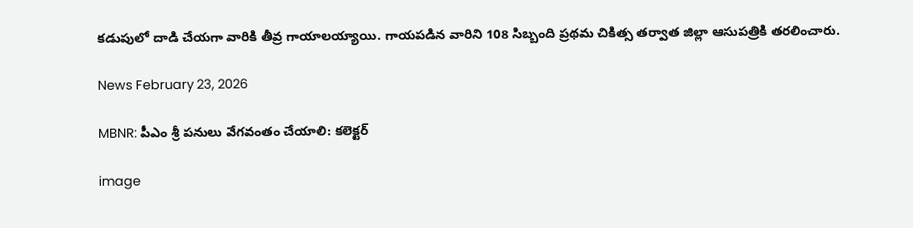కడుపులో దాడి చేయగా వారికి తీవ్ర గాయాలయ్యాయి. గాయపడిన వారిని 108 సిబ్బంది ప్రథమ చికిత్స తర్వాత జిల్లా ఆసుపత్రికి తరలించారు.

News February 23, 2026

MBNR: పీఎం శ్రీ పనులు వేగవంతం చేయాలి: కలెక్టర్

image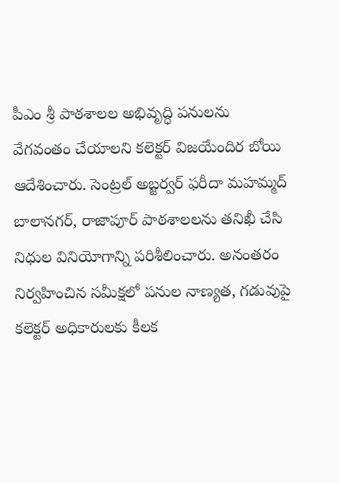పీఎం శ్రీ పాఠశాలల అభివృద్ధి పనులను వేగవంతం చేయాలని కలెక్టర్ విజయేందిర బోయి ఆదేశించారు. సెంట్రల్ అబ్జర్వర్ ఫరీదా మహమ్మద్ బాలానగర్, రాజాపూర్ పాఠశాలలను తనిఖీ చేసి నిధుల వినియోగాన్ని పరిశీలించారు. అనంతరం నిర్వహించిన సమీక్షలో పనుల నాణ్యత, గడువుపై కలెక్టర్ అధికారులకు కీలక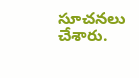సూచనలు చేశారు.